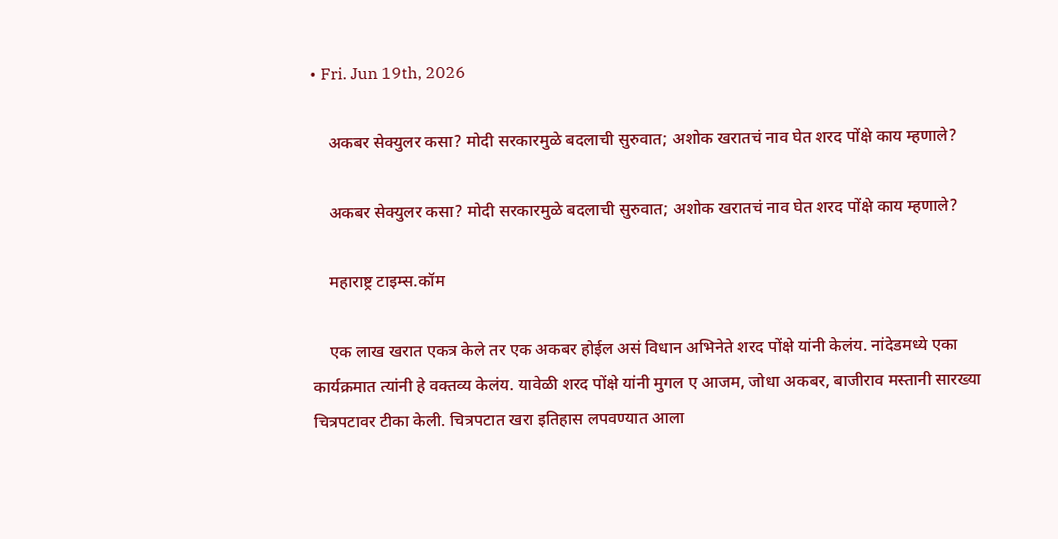• Fri. Jun 19th, 2026

    अकबर सेक्युलर कसा? मोदी सरकारमुळे बदलाची सुरुवात; अशोक खरातचं नाव घेत शरद पोंक्षे काय म्हणाले?

    अकबर सेक्युलर कसा? मोदी सरकारमुळे बदलाची सुरुवात; अशोक खरातचं नाव घेत शरद पोंक्षे काय म्हणाले?

    महाराष्ट्र टाइम्स.कॉम

    एक लाख खरात एकत्र केले तर एक अकबर होईल असं विधान अभिनेते शरद पोंक्षे यांनी केलंय. नांदेडमध्ये एका कार्यक्रमात त्यांनी हे वक्तव्य केलंय. यावेळी शरद पोंक्षे यांनी मुगल ए आजम, जोधा अकबर, बाजीराव मस्तानी सारख्या चित्रपटावर टीका केली. चित्रपटात खरा इतिहास लपवण्यात आला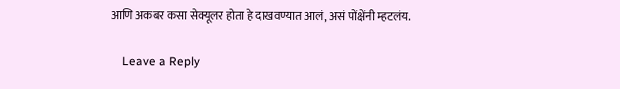आणि अकबर कसा सेक्यूलर होता हे दाखवण्यात आलं, असं पोंक्षेंनी म्हटलंय.

    Leave a Reply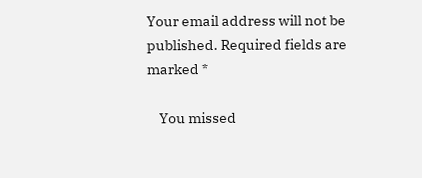Your email address will not be published. Required fields are marked *

    You missed